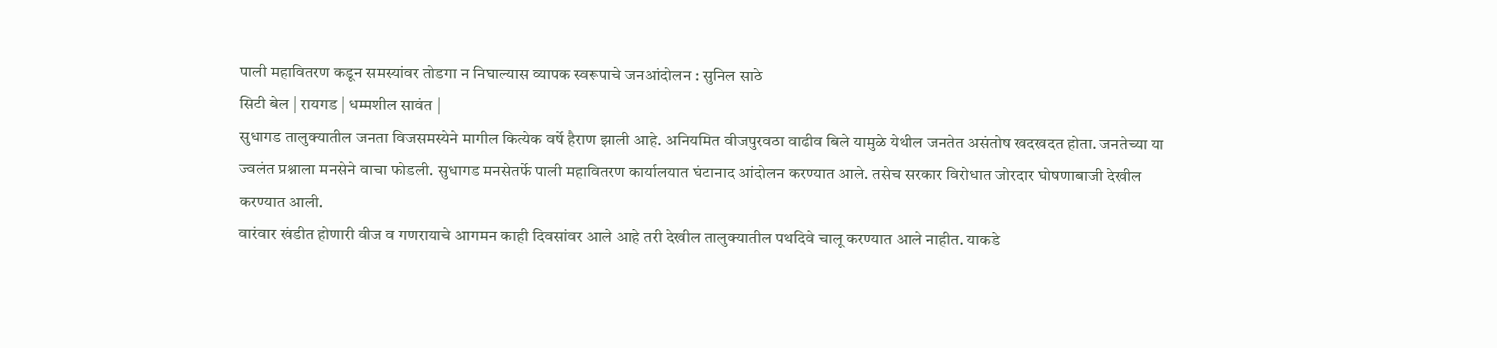पाली महावितरण कडून समस्यांवर तोडगा न निघाल्यास व्यापक स्वरूपाचे जनआंदोलन : सुनिल साठे
सिटी बेल | रायगड | धम्मशील सावंत |
सुधागड तालुक्यातील जनता विजसमस्येने मागील कित्येक वर्षे हैराण झाली आहे. अनियमित वीजपुरवठा वाढीव बिले यामुळे येथील जनतेत असंतोष खदखदत होता. जनतेच्या या ज्वलंत प्रश्नाला मनसेने वाचा फोडली. सुधागड मनसेतर्फे पाली महावितरण कार्यालयात घंटानाद आंदोलन करण्यात आले. तसेच सरकार विरोधात जोरदार घोषणाबाजी देखील करण्यात आली.
वारंवार खंडीत होणारी वीज व गणरायाचे आगमन काही दिवसांवर आले आहे तरी देखील तालुक्यातील पथदिवे चालू करण्यात आले नाहीत. याकडे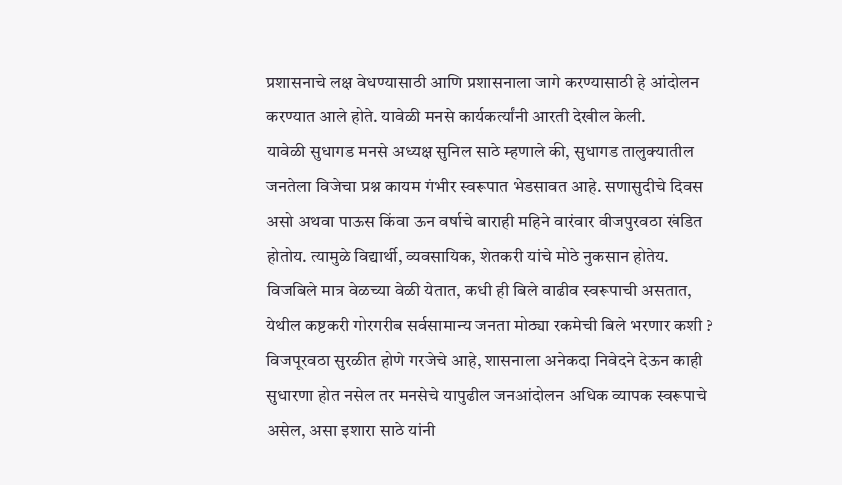प्रशासनाचे लक्ष वेधण्यासाठी आणि प्रशासनाला जागे करण्यासाठी हे आंदोलन करण्यात आले होते. यावेळी मनसे कार्यकर्त्यांनी आरती देखील केली.
यावेळी सुधागड मनसे अध्यक्ष सुनिल साठे म्हणाले की, सुधागड तालुक्यातील जनतेला विजेचा प्रश्न कायम गंभीर स्वरूपात भेडसावत आहे. सणासुदीचे दिवस असो अथवा पाऊस किंवा ऊन वर्षाचे बाराही महिने वारंवार वीजपुरवठा खंडित होतोय. त्यामुळे विद्यार्थी, व्यवसायिक, शेतकरी यांचे मोठे नुकसान होतेय.
विजबिले मात्र वेळच्या वेळी येतात, कधी ही बिले वाढीव स्वरूपाची असतात, येथील कष्टकरी गोरगरीब सर्वसामान्य जनता मोठ्या रकमेची बिले भरणार कशी ? विजपूरवठा सुरळीत होणे गरजेचे आहे, शासनाला अनेकदा निवेदने देऊन काही सुधारणा होत नसेल तर मनसेचे यापुढील जनआंदोलन अधिक व्यापक स्वरूपाचे असेल, असा इशारा साठे यांनी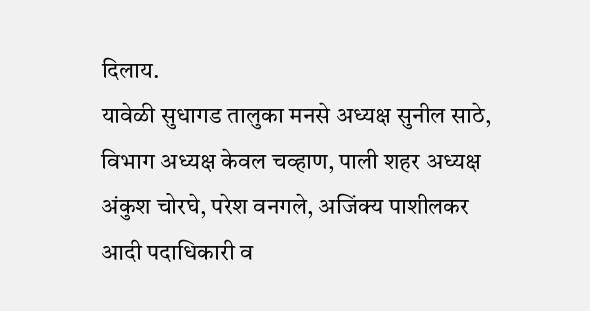दिलाय.
यावेळी सुधागड तालुका मनसे अध्यक्ष सुनील साठे, विभाग अध्यक्ष केवल चव्हाण, पाली शहर अध्यक्ष अंकुश चोरघे, परेश वनगले, अजिंक्य पाशीलकर आदी पदाधिकारी व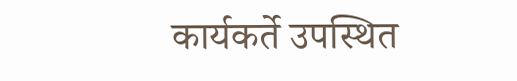कार्यकर्ते उपस्थित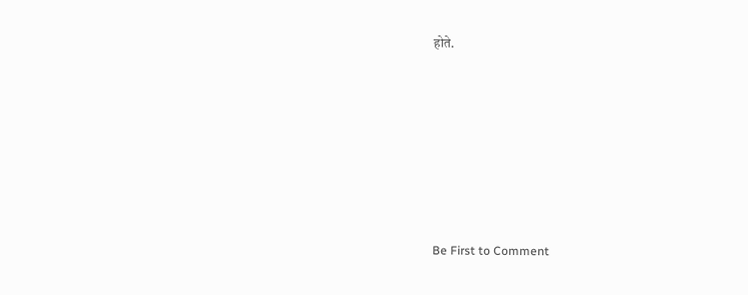होते.








Be First to Comment